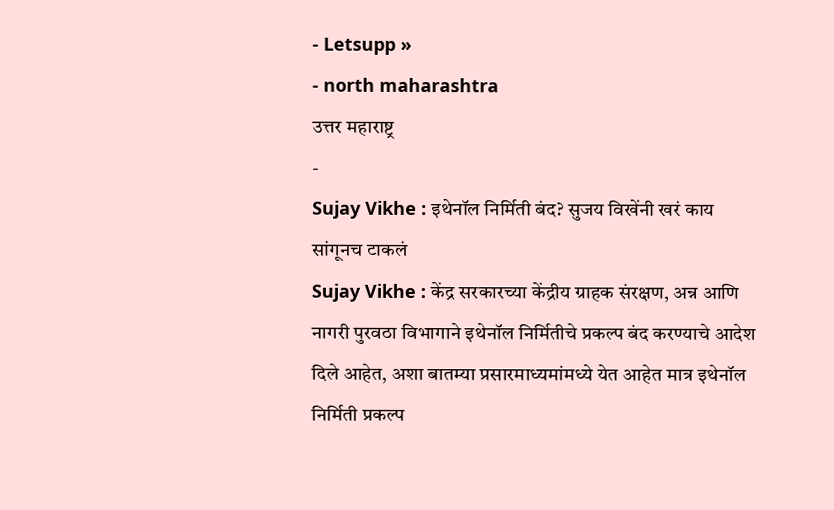- Letsupp »
- north maharashtra
उत्तर महाराष्ट्र
-
Sujay Vikhe : इथेनॉल निर्मिती बंद? सुजय विखेंनी खरं काय सांगूनच टाकलं
Sujay Vikhe : केंद्र सरकारच्या केंद्रीय ग्राहक संरक्षण, अन्न आणि नागरी पुरवठा विभागाने इथेनॉल निर्मितीचे प्रकल्प बंद करण्याचे आदेश दिले आहेत, अशा बातम्या प्रसारमाध्यमांमध्ये येत आहेत मात्र इथेनॉल निर्मिती प्रकल्प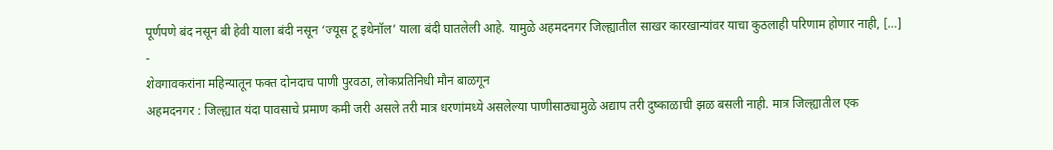पूर्णपणे बंद नसून बी हेवी याला बंदी नसून ‘ज्यूस टू इथेनॉल’ याला बंदी घातलेली आहे. यामुळे अहमदनगर जिल्ह्यातील साखर कारखान्यांवर याचा कुठलाही परिणाम होणार नाही, […]
-
शेवगावकरांना महिन्यातून फक्त दोनदाच पाणी पुरवठा, लोकप्रतिनिधी मौन बाळगून
अहमदनगर : जिल्ह्यात यंदा पावसाचे प्रमाण कमी जरी असले तरी मात्र धरणांमध्ये असलेल्या पाणीसाठ्यामुळे अद्याप तरी दुष्काळाची झळ बसली नाही. मात्र जिल्ह्यातील एक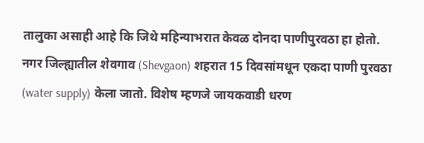तालुका असाही आहे कि जिथे महिन्याभरात केवळ दोनदा पाणीपुरवठा हा होतो. नगर जिल्ह्यातील शेवगाव (Shevgaon) शहरात 15 दिवसांमधून एकदा पाणी पुरवठा (water supply) केला जातो. विशेष म्हणजे जायकवाडी धरण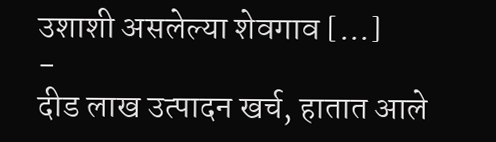उशाशी असलेल्या शेवगाव […]
-
दीड लाख उत्पादन खर्च, हातात आले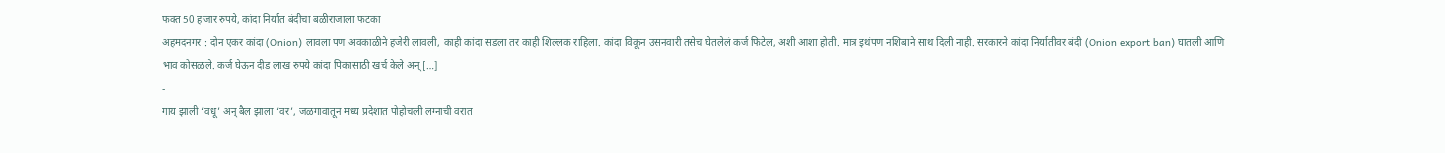फक्त 50 हजार रुपये, कांदा निर्यात बंदीचा बळीराजाला फटका
अहमदनगर : दोन एकर कांदा (Onion) लावला पण अवकाळीने हजेरी लावली, काही कांदा सडला तर काही शिल्लक राहिला. कांदा विकून उसनवारी तसेच घेतलेलं कर्ज फिटेल, अशी आशा होती. मात्र इथंपण नशिबाने साथ दिली नाही. सरकारने कांदा निर्यातीवर बंदी (Onion export ban) घातली आणि भाव कोसळले. कर्ज घेऊन दीड लाख रुपये कांदा पिकासाठी खर्च केले अन् […]
-
गाय झाली ‘वधू’ अन् बैल झाला ‘वर’, जळगावातून मध्य प्रदेशात पोहोचली लग्नाची वरात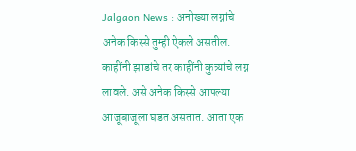Jalgaon News : अनोख्या लग्नांचे अनेक किस्से तुम्ही ऐकले असतील. काहींनी झाडांचे तर काहींनी कुत्र्यांचे लग्न लावले. असे अनेक किस्से आपल्या आजूबाजूला घडत असतात. आता एक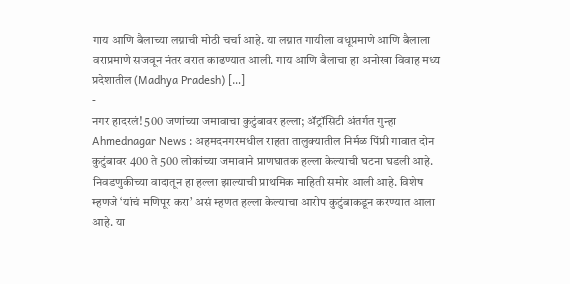गाय आणि बैलाच्या लग्नाची मोठी चर्चा आहे. या लग्नात गायीला वधूप्रमाणे आणि बैलाला वराप्रमाणे सजवून नंतर वरात काढण्यात आली. गाय आणि बैलाचा हा अनोखा विवाह मध्य प्रदेशातील (Madhya Pradesh) […]
-
नगर हादरलं! 500 जणांच्या जमावाचा कुटुंबावर हल्ला; ॲट्रॉसिटी अंतर्गत गुन्हा
Ahmednagar News : अहमदनगरमधील राहता तालुक्यातील निर्मळ पिंप्री गावात दोन कुटुंबावर 400 ते 500 लोकांच्या जमावाने प्राणघातक हल्ला केल्याची घटना घडली आहे. निवडणुकीच्या वादातून हा हल्ला झाल्याची प्राथमिक माहिती समोर आली आहे. विशेष म्हणजे ‘यांचं मणिपूर करा’ असं म्हणत हल्ला केल्याचा आरोप कुटुंबाकडून करण्यात आला आहे. या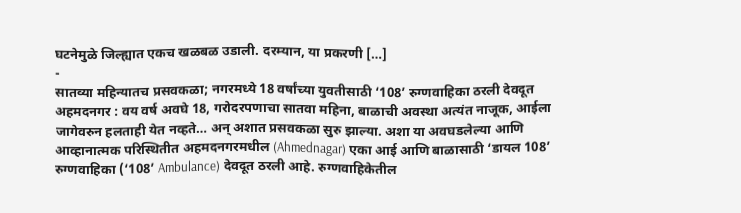घटनेमुळे जिल्ह्यात एकच खळबळ उडाली. दरम्यान, या प्रकरणी […]
-
सातव्या महिन्यातच प्रसवकळा; नगरमध्ये 18 वर्षांच्या युवतीसाठी ‘108’ रुग्णवाहिका ठरली देवदूत
अहमदनगर : वय वर्ष अवघे 18, गरोदरपणाचा सातवा महिना, बाळाची अवस्था अत्यंत नाजूक, आईला जागेवरुन हलताही येत नव्हते… अन् अशात प्रसवकळा सुरु झाल्या. अशा या अवघडलेल्या आणि आव्हानात्मक परिस्थितीत अहमदनगरमधील (Ahmednagar) एका आई आणि बाळासाठी ‘डायल 108’ रुग्णवाहिका (‘108’ Ambulance) देवदूत ठरली आहे. रुग्णवाहिकेतील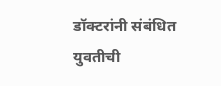डॉक्टरांनी संबंधित युवतीची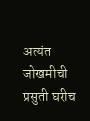अत्यंत जोखमीची प्रसुती घरीच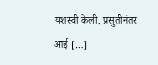यशस्वी केली. प्रसुतीनंतर आई […]